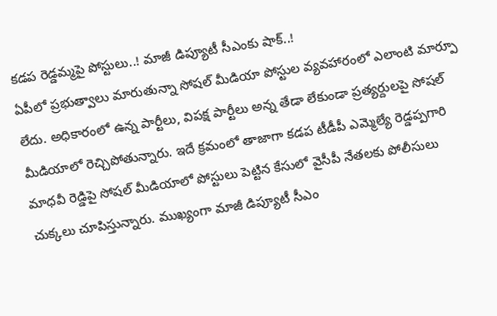కడప రెడ్డమ్మపై పోస్టులు..! మాజీ డిప్యూటీ సీఎంకు షాక్..!
ఏపీలో ప్రభుత్వాలు మారుతున్నా సోషల్ మీడియా పోస్టుల వ్యవహారంలో ఎలాంటి మార్పూ లేదు. అధికారంలో ఉన్న పార్టీలు, విపక్ష పార్టీలు అన్న తేడా లేకుండా ప్రత్యర్దులపై సోషల్ మీడియాలో రెచ్చిపోతున్నారు. ఇదే క్రమంలో తాజాగా కడప టీడీపీ ఎమ్మెల్యే రెడ్డప్పగారి మాధవీ రెడ్డిపై సోషల్ మీడియాలో పోస్టులు పెట్టిన కేసులో వైసీపీ నేతలకు పోలీసులు చుక్కలు చూపిస్తున్నారు. ముఖ్యంగా మాజీ డిప్యూటీ సీఎం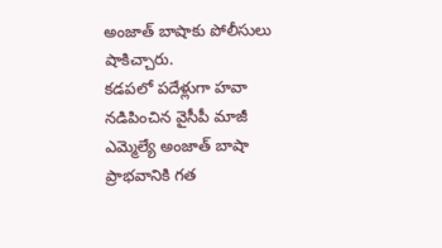అంజాత్ బాషాకు పోలీసులు షాకిచ్చారు.
కడపలో పదేళ్లుగా హవా నడిపించిన వైసీపీ మాజీ ఎమ్మెల్యే అంజాత్ బాషా ప్రాభవానికి గత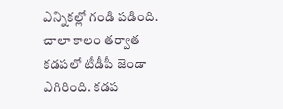ఎన్నికల్లో గండి పడింది. చాలా కాలం తర్వాత కడపలో టీడీపీ జెండా ఎగిరింది. కడప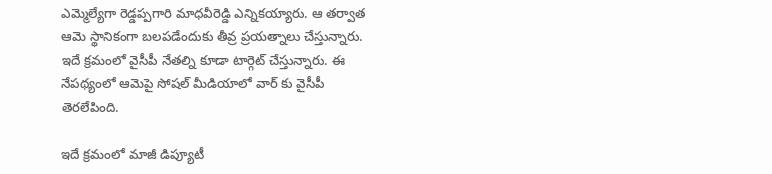ఎమ్మెల్యేగా రెడ్డప్పగారి మాధవీరెడ్డి ఎన్నికయ్యారు. ఆ తర్వాత ఆమె స్థానికంగా బలపడేందుకు తీవ్ర ప్రయత్నాలు చేస్తున్నారు. ఇదే క్రమంలో వైసీపీ నేతల్ని కూడా టార్గెట్ చేస్తున్నారు. ఈ నేపథ్యంలో ఆమెపై సోషల్ మీడియాలో వార్ కు వైసీపీ తెరలేపింది.

ఇదే క్రమంలో మాజీ డిప్యూటీ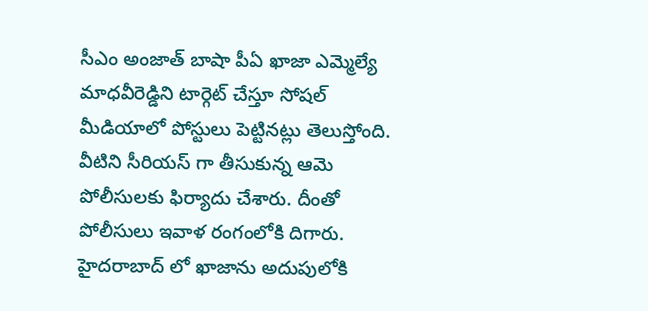సీఎం అంజాత్ బాషా పీఏ ఖాజా ఎమ్మెల్యే మాధవీరెడ్డిని టార్గెట్ చేస్తూ సోషల్ మీడియాలో పోస్టులు పెట్టినట్లు తెలుస్తోంది. వీటిని సీరియస్ గా తీసుకున్న ఆమె పోలీసులకు ఫిర్యాదు చేశారు. దీంతో పోలీసులు ఇవాళ రంగంలోకి దిగారు. హైదరాబాద్ లో ఖాజాను అదుపులోకి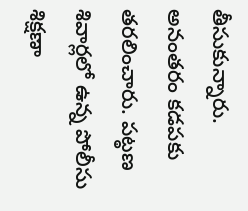తీసుకున్నారు. అనంతరం కడపకు తరలించారు. పట్ఠణ శివార్లలో ఉన్న పోలీసు శిక్షణా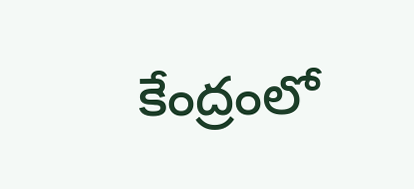కేంద్రంలో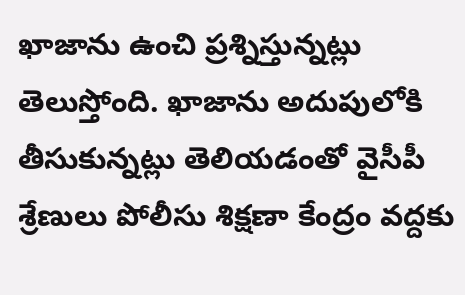ఖాజాను ఉంచి ప్రశ్నిస్తున్నట్లు తెలుస్తోంది. ఖాజాను అదుపులోకి తీసుకున్నట్లు తెలియడంతో వైసీపీ శ్రేణులు పోలీసు శిక్షణా కేంద్రం వద్దకు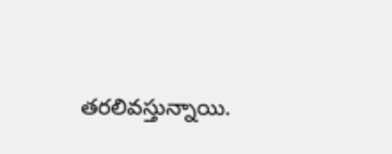తరలివస్తున్నాయి.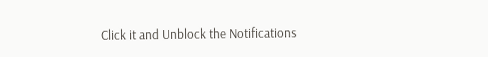Click it and Unblock the Notifications